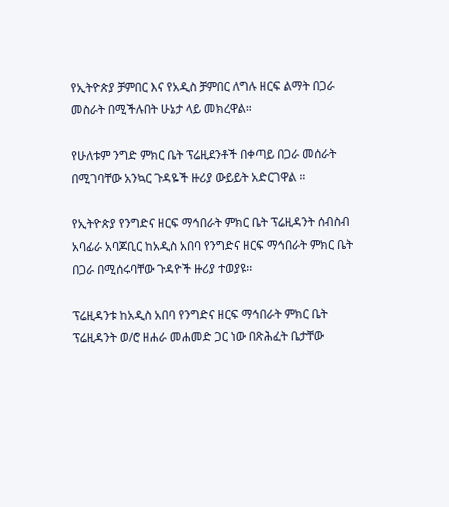የኢትዮጵያ ቻምበር እና የአዲስ ቻምበር ለግሉ ዘርፍ ልማት በጋራ መስራት በሚችሉበት ሁኔታ ላይ መክረዋል።

የሁለቱም ንግድ ምክር ቤት ፕሬዚደንቶች በቀጣይ በጋራ መሰራት በሚገባቸው አንኳር ጉዳዬች ዙሪያ ውይይት አድርገዋል ።

የኢትዮጵያ የንግድና ዘርፍ ማኅበራት ምክር ቤት ፕሬዚዳንት ሰብስብ አባፊራ አባጆቢር ከአዲስ አበባ የንግድና ዘርፍ ማኅበራት ምክር ቤት በጋራ በሚሰሩባቸው ጉዳዮች ዙሪያ ተወያዩ፡፡

ፕሬዚዳንቱ ከአዲስ አበባ የንግድና ዘርፍ ማኅበራት ምክር ቤት ፕሬዚዳንት ወ/ሮ ዘሐራ መሐመድ ጋር ነው በጽሕፈት ቤታቸው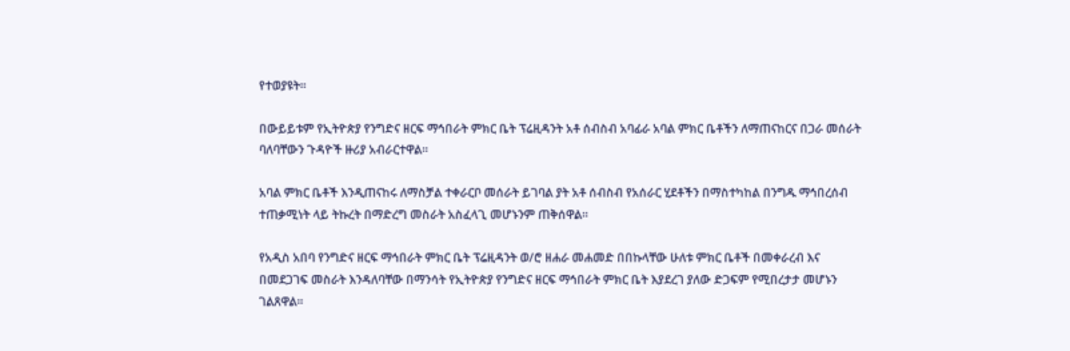የተወያዩት፡፡

በውይይቱም የኢትዮጵያ የንግድና ዘርፍ ማኅበራት ምክር ቤት ፕሬዚዳንት አቶ ሰብስብ አባፊራ አባል ምክር ቤቶችን ለማጠናከርና በጋራ መሰራት ባለባቸውን ጉዳዮች ዙሪያ አብራርተዋል፡፡

አባል ምክር ቤቶች እንዲጠናከሩ ለማስቻል ተቀራርቦ መሰራት ይገባል ያት አቶ ሰብስብ የአሰራር ሂደቶችን በማስተካከል በንግዱ ማኅበረሰብ ተጠቃሚነት ላይ ትኩረት በማድረግ መስራት አስፈላጊ መሆኑንም ጠቅሰዋል፡፡

የአዲስ አበባ የንግድና ዘርፍ ማኅበራት ምክር ቤት ፕሬዚዳንት ወ/ሮ ዘሐራ መሐመድ በበኩላቸው ሁለቱ ምክር ቤቶች በመቀራረብ እና በመደጋገፍ መስራት እንዳለባቸው በማንሳት የኢትዮጵያ የንግድና ዘርፍ ማኅበራት ምክር ቤት እያደረገ ያለው ድጋፍም የሚበረታታ መሆኑን ገልጸዋል፡፡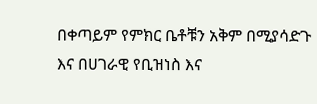በቀጣይም የምክር ቤቶቹን አቅም በሚያሳድጉ እና በሀገራዊ የቢዝነስ እና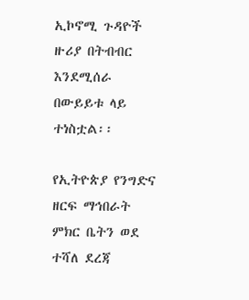ኢኮኖሚ ጉዳዮች ዙሪያ በትብብር እንደሚሰራ በውይይቱ ላይ ተነስቷል፡፡

የኢትዮጵያ የንግድና ዘርፍ ማኅበራት ምክር ቤትን ወደ ተሻለ ደረጃ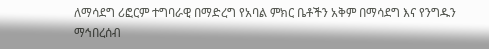ለማሳደግ ሪፎርም ተግባራዊ በማድረግ የአባል ምክር ቤቶችን አቅም በማሳደግ እና የንግዱን ማኅበረሰብ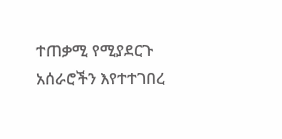ተጠቃሚ የሚያደርጉ አሰራሮችን እየተተገበረ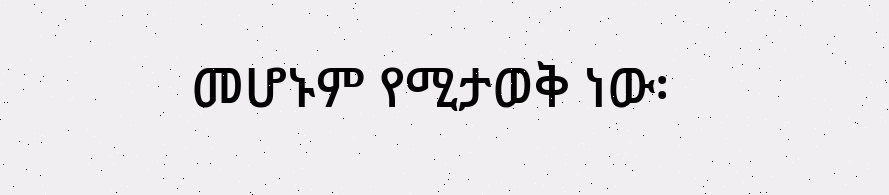መሆኑም የሚታወቅ ነው፡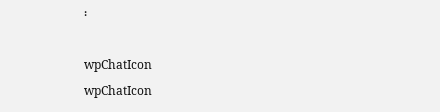፡

wpChatIcon
wpChatIcon